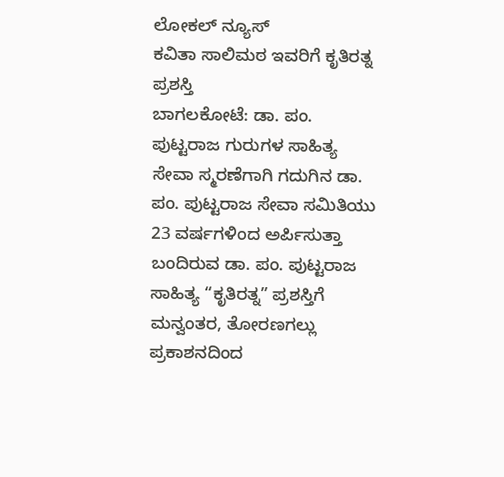ಲೋಕಲ್ ನ್ಯೂಸ್
ಕವಿತಾ ಸಾಲಿಮಠ ಇವರಿಗೆ ಕೃತಿರತ್ನ ಪ್ರಶಸ್ತಿ
ಬಾಗಲಕೋಟೆ: ಡಾ. ಪಂ. ಪುಟ್ಟರಾಜ ಗುರುಗಳ ಸಾಹಿತ್ಯ ಸೇವಾ ಸ್ಮರಣೆಗಾಗಿ ಗದುಗಿನ ಡಾ. ಪಂ. ಪುಟ್ಟರಾಜ ಸೇವಾ ಸಮಿತಿಯು 23 ವರ್ಷಗಳಿಂದ ಅರ್ಪಿಸುತ್ತಾ ಬಂದಿರುವ ಡಾ. ಪಂ. ಪುಟ್ಟರಾಜ ಸಾಹಿತ್ಯ “ಕೃತಿರತ್ನ” ಪ್ರಶಸ್ತಿಗೆ ಮನ್ವಂತರ, ತೋರಣಗಲ್ಲು ಪ್ರಕಾಶನದಿಂದ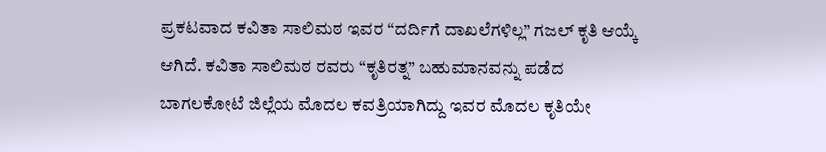ಪ್ರಕಟವಾದ ಕವಿತಾ ಸಾಲಿಮಠ ಇವರ “ದರ್ದಿಗೆ ದಾಖಲೆಗಳಿಲ್ಲ” ಗಜಲ್ ಕೃತಿ ಆಯ್ಕೆ ಆಗಿದೆ. ಕವಿತಾ ಸಾಲಿಮಠ ರವರು “ಕೃತಿರತ್ನ” ಬಹುಮಾನವನ್ನು ಪಡೆದ ಬಾಗಲಕೋಟೆ ಜಿಲ್ಲೆಯ ಮೊದಲ ಕವತ್ರಿಯಾಗಿದ್ದು ಇವರ ಮೊದಲ ಕೃತಿಯೇ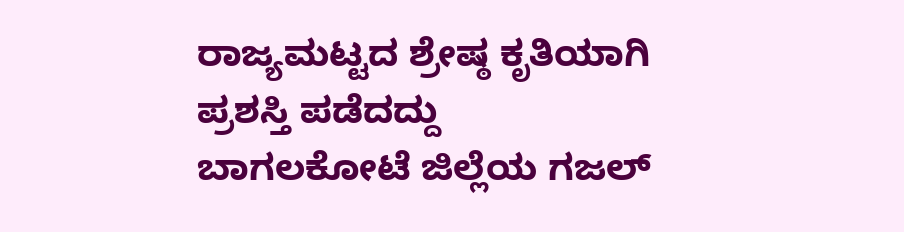ರಾಜ್ಯಮಟ್ಟದ ಶ್ರೇಷ್ಠ ಕೃತಿಯಾಗಿ ಪ್ರಶಸ್ತಿ ಪಡೆದದ್ದು ಬಾಗಲಕೋಟೆ ಜಿಲ್ಲೆಯ ಗಜಲ್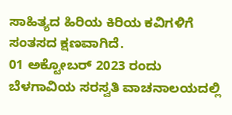ಸಾಹಿತ್ಯದ ಹಿರಿಯ ಕಿರಿಯ ಕವಿಗಳಿಗೆ ಸಂತಸದ ಕ್ಷಣವಾಗಿದೆ.
01 ಅಕ್ಟೋಬರ್ 2023 ರಂದು ಬೆಳಗಾವಿಯ ಸರಸ್ವತಿ ವಾಚನಾಲಯದಲ್ಲಿ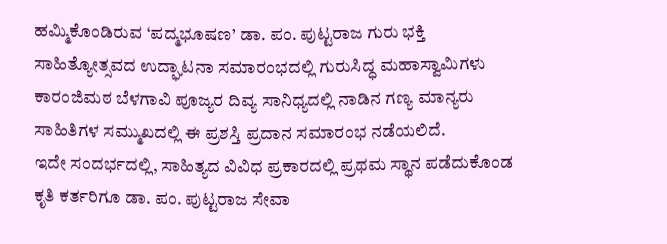ಹಮ್ಮಿಕೊಂಡಿರುವ ‘ಪದ್ಮಭೂಷಣ’ ಡಾ. ಪಂ. ಪುಟ್ಟರಾಜ ಗುರು ಭಕ್ತಿ ಸಾಹಿತ್ಯೋತ್ಸವದ ಉದ್ಘಾಟನಾ ಸಮಾರಂಭದಲ್ಲಿ ಗುರುಸಿದ್ಧ ಮಹಾಸ್ವಾಮಿಗಳು ಕಾರಂಜಿಮಠ ಬೆಳಗಾವಿ ಪೂಜ್ಯರ ದಿವ್ಯ ಸಾನಿಧ್ಯದಲ್ಲಿ ನಾಡಿನ ಗಣ್ಯ ಮಾನ್ಯರು ಸಾಹಿತಿಗಳ ಸಮ್ಮುಖದಲ್ಲಿ ಈ ಪ್ರಶಸ್ತಿ ಪ್ರದಾನ ಸಮಾರಂಭ ನಡೆಯಲಿದೆ.
ಇದೇ ಸಂದರ್ಭದಲ್ಲಿ, ಸಾಹಿತ್ಯದ ವಿವಿಧ ಪ್ರಕಾರದಲ್ಲಿ ಪ್ರಥಮ ಸ್ಥಾನ ಪಡೆದುಕೊಂಡ ಕೃತಿ ಕರ್ತರಿಗೂ ಡಾ. ಪಂ. ಪುಟ್ಟರಾಜ ಸೇವಾ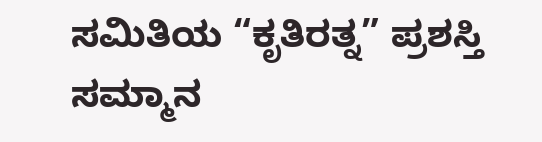ಸಮಿತಿಯ “ಕೃತಿರತ್ನ” ಪ್ರಶಸ್ತಿ ಸಮ್ಮಾನ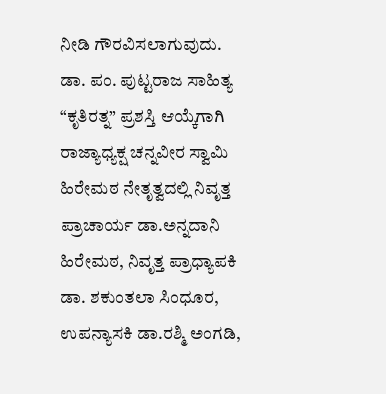ನೀಡಿ ಗೌರವಿಸಲಾಗುವುದು.
ಡಾ. ಪಂ. ಪುಟ್ಟರಾಜ ಸಾಹಿತ್ಯ “ಕೃತಿರತ್ನ” ಪ್ರಶಸ್ತಿ ಆಯ್ಕೆಗಾಗಿ ರಾಜ್ಯಾಧ್ಯಕ್ಷ ಚನ್ನವೀರ ಸ್ವಾಮಿ ಹಿರೇಮಠ ನೇತೃತ್ವದಲ್ಲಿ ನಿವೃತ್ತ ಪ್ರಾಚಾರ್ಯ ಡಾ.ಅನ್ನದಾನಿ ಹಿರೇಮಠ, ನಿವೃತ್ತ ಪ್ರಾಧ್ಯಾಪಕಿ ಡಾ. ಶಕುಂತಲಾ ಸಿಂಧೂರ, ಉಪನ್ಯಾಸಕಿ ಡಾ.ರಶ್ಮಿ ಅಂಗಡಿ,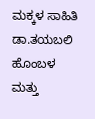ಮಕ್ಕಳ ಸಾಹಿತಿ ಡಾ.ತಯಬಲಿ ಹೊಂಬಳ ಮತ್ತು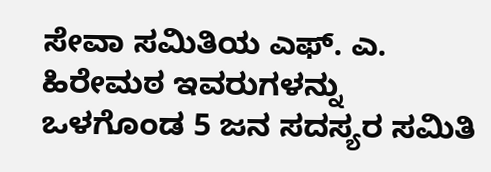ಸೇವಾ ಸಮಿತಿಯ ಎಫ್. ಎ. ಹಿರೇಮಠ ಇವರುಗಳನ್ನು ಒಳಗೊಂಡ 5 ಜನ ಸದಸ್ಯರ ಸಮಿತಿ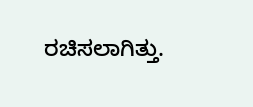ರಚಿಸಲಾಗಿತ್ತು.